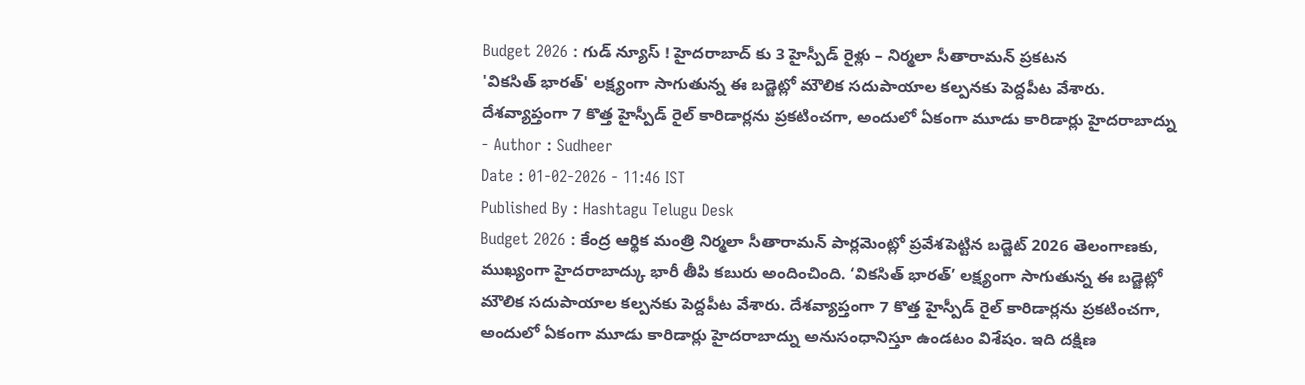Budget 2026 : గుడ్ న్యూస్ ! హైదరాబాద్ కు 3 హైస్పీడ్ రైళ్లు – నిర్మలా సీతారామన్ ప్రకటన
'వికసిత్ భారత్' లక్ష్యంగా సాగుతున్న ఈ బడ్జెట్లో మౌలిక సదుపాయాల కల్పనకు పెద్దపీట వేశారు. దేశవ్యాప్తంగా 7 కొత్త హైస్పీడ్ రైల్ కారిడార్లను ప్రకటించగా, అందులో ఏకంగా మూడు కారిడార్లు హైదరాబాద్ను
- Author : Sudheer
Date : 01-02-2026 - 11:46 IST
Published By : Hashtagu Telugu Desk
Budget 2026 : కేంద్ర ఆర్థిక మంత్రి నిర్మలా సీతారామన్ పార్లమెంట్లో ప్రవేశపెట్టిన బడ్జెట్ 2026 తెలంగాణకు, ముఖ్యంగా హైదరాబాద్కు భారీ తీపి కబురు అందించింది. ‘వికసిత్ భారత్’ లక్ష్యంగా సాగుతున్న ఈ బడ్జెట్లో మౌలిక సదుపాయాల కల్పనకు పెద్దపీట వేశారు. దేశవ్యాప్తంగా 7 కొత్త హైస్పీడ్ రైల్ కారిడార్లను ప్రకటించగా, అందులో ఏకంగా మూడు కారిడార్లు హైదరాబాద్ను అనుసంధానిస్తూ ఉండటం విశేషం. ఇది దక్షిణ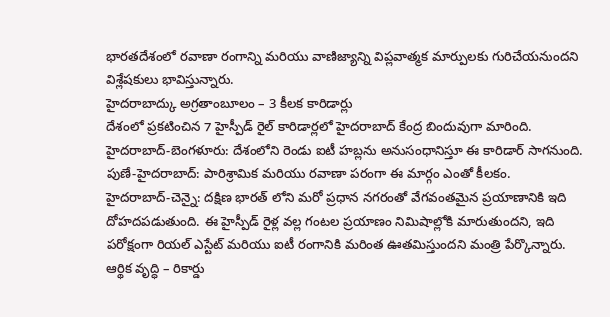భారతదేశంలో రవాణా రంగాన్ని మరియు వాణిజ్యాన్ని విప్లవాత్మక మార్పులకు గురిచేయనుందని విశ్లేషకులు భావిస్తున్నారు.
హైదరాబాద్కు అగ్రతాంబూలం – 3 కీలక కారిడార్లు
దేశంలో ప్రకటించిన 7 హైస్పీడ్ రైల్ కారిడార్లలో హైదరాబాద్ కేంద్ర బిందువుగా మారింది.
హైదరాబాద్-బెంగళూరు: దేశంలోని రెండు ఐటీ హబ్లను అనుసంధానిస్తూ ఈ కారిడార్ సాగనుంది.
పుణే-హైదరాబాద్: పారిశ్రామిక మరియు రవాణా పరంగా ఈ మార్గం ఎంతో కీలకం.
హైదరాబాద్-చెన్నై: దక్షిణ భారత్ లోని మరో ప్రధాన నగరంతో వేగవంతమైన ప్రయాణానికి ఇది దోహదపడుతుంది. ఈ హైస్పీడ్ రైళ్ల వల్ల గంటల ప్రయాణం నిమిషాల్లోకి మారుతుందని, ఇది పరోక్షంగా రియల్ ఎస్టేట్ మరియు ఐటీ రంగానికి మరింత ఊతమిస్తుందని మంత్రి పేర్కొన్నారు.
ఆర్థిక వృద్ధి – రికార్డు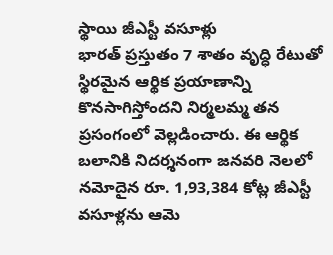స్థాయి జీఎస్టీ వసూళ్లు
భారత్ ప్రస్తుతం 7 శాతం వృద్ధి రేటుతో స్థిరమైన ఆర్థిక ప్రయాణాన్ని కొనసాగిస్తోందని నిర్మలమ్మ తన ప్రసంగంలో వెల్లడించారు. ఈ ఆర్థిక బలానికి నిదర్శనంగా జనవరి నెలలో నమోదైన రూ. 1,93,384 కోట్ల జీఎస్టీ వసూళ్లను ఆమె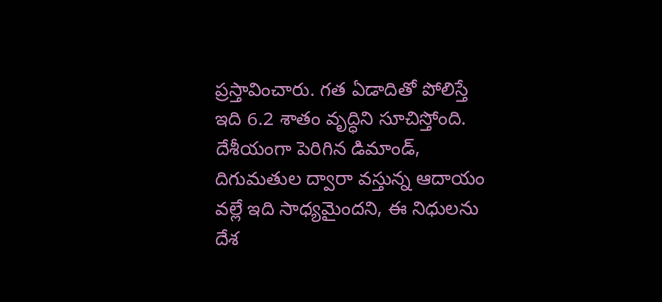ప్రస్తావించారు. గత ఏడాదితో పోలిస్తే ఇది 6.2 శాతం వృద్ధిని సూచిస్తోంది. దేశీయంగా పెరిగిన డిమాండ్, దిగుమతుల ద్వారా వస్తున్న ఆదాయం వల్లే ఇది సాధ్యమైందని, ఈ నిధులను దేశ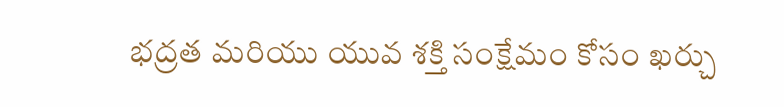భద్రత మరియు యువ శక్తి సంక్షేమం కోసం ఖర్చు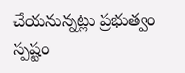చేయనున్నట్లు ప్రభుత్వం స్పష్టం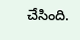చేసింది.